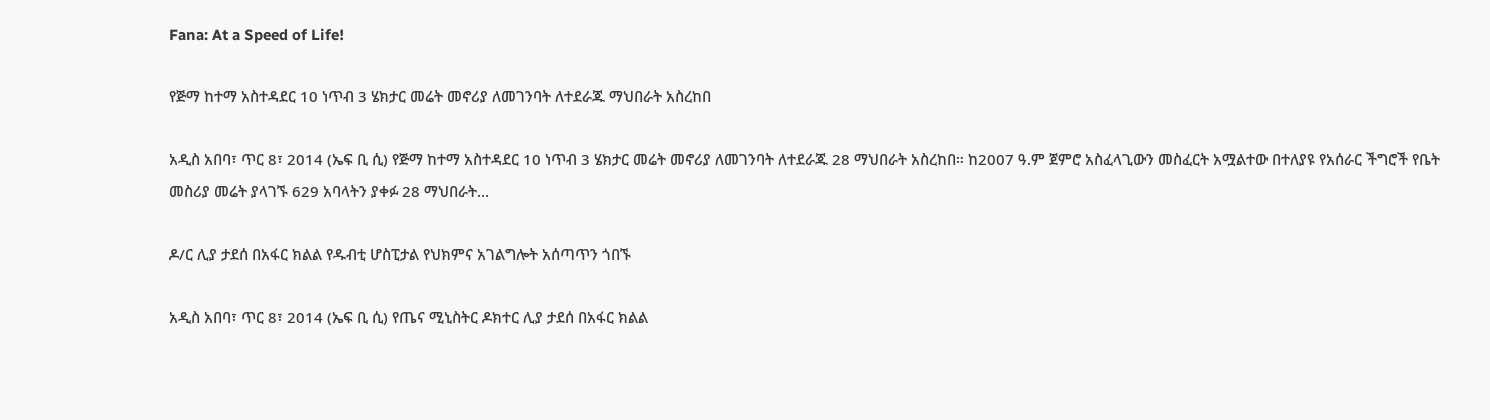Fana: At a Speed of Life!

የጅማ ከተማ አስተዳደር 10 ነጥብ 3 ሄክታር መሬት መኖሪያ ለመገንባት ለተደራጁ ማህበራት አስረከበ

አዲስ አበባ፣ ጥር 8፣ 2014 (ኤፍ ቢ ሲ) የጅማ ከተማ አስተዳደር 10 ነጥብ 3 ሄክታር መሬት መኖሪያ ለመገንባት ለተደራጁ 28 ማህበራት አስረከበ። ከ2007 ዓ.ም ጀምሮ አስፈላጊውን መስፈርት አሟልተው በተለያዩ የአሰራር ችግሮች የቤት መስሪያ መሬት ያላገኙ 629 አባላትን ያቀፉ 28 ማህበራት…

ዶ/ር ሊያ ታደሰ በአፋር ክልል የዱብቲ ሆስፒታል የህክምና አገልግሎት አሰጣጥን ጎበኙ

አዲስ አበባ፣ ጥር 8፣ 2014 (ኤፍ ቢ ሲ) የጤና ሚኒስትር ዶክተር ሊያ ታደሰ በአፋር ክልል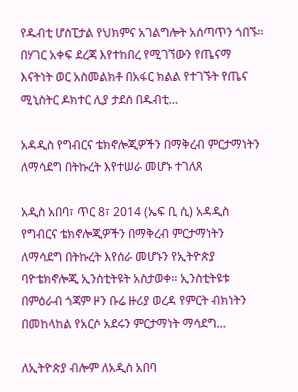የዱብቲ ሆስፒታል የህክምና አገልግሎት አሰጣጥን ጎበኙ፡፡ በሃገር አቀፍ ደረጃ እየተከበረ የሚገኘውን የጤናማ እናትነት ወር አስመልክቶ በአፋር ክልል የተገኙት የጤና ሚኒስትር ዶክተር ሊያ ታደሰ በዱብቲ…

አዳዲስ የግብርና ቴክኖሎጂዎችን በማቅረብ ምርታማነትን ለማሳደግ በትኩረት እየተሠራ መሆኑ ተገለጸ

አዲስ አበባ፣ ጥር 8፣ 2014 (ኤፍ ቢ ሲ) አዳዲስ የግብርና ቴክኖሎጂዎችን በማቅረብ ምርታማነትን ለማሳደግ በትኩረት እየሰራ መሆኑን የኢትዮጵያ ባዮቴክኖሎጂ ኢንስቲትዩት አስታወቀ፡፡ ኢንስቲትዩቱ በምዕራብ ጎጃም ዞን ቡሬ ዙሪያ ወረዳ የምርት ብክነትን በመከላከል የአርሶ አደሩን ምርታማነት ማሳደግ…

ለኢትዮጵያ ብሎም ለአዲስ አበባ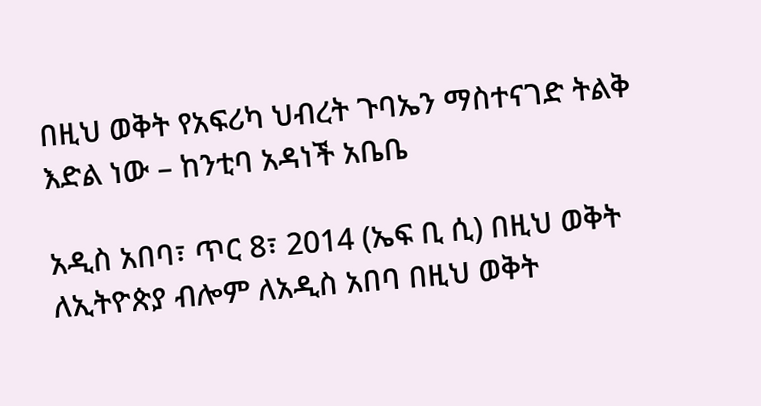በዚህ ወቅት የአፍሪካ ህብረት ጉባኤን ማስተናገድ ትልቅ እድል ነው – ከንቲባ አዳነች አቤቤ

አዲስ አበባ፣ ጥር 8፣ 2014 (ኤፍ ቢ ሲ) በዚህ ወቅት ለኢትዮጵያ ብሎም ለአዲስ አበባ በዚህ ወቅት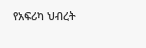የአፍሪካ ህብረት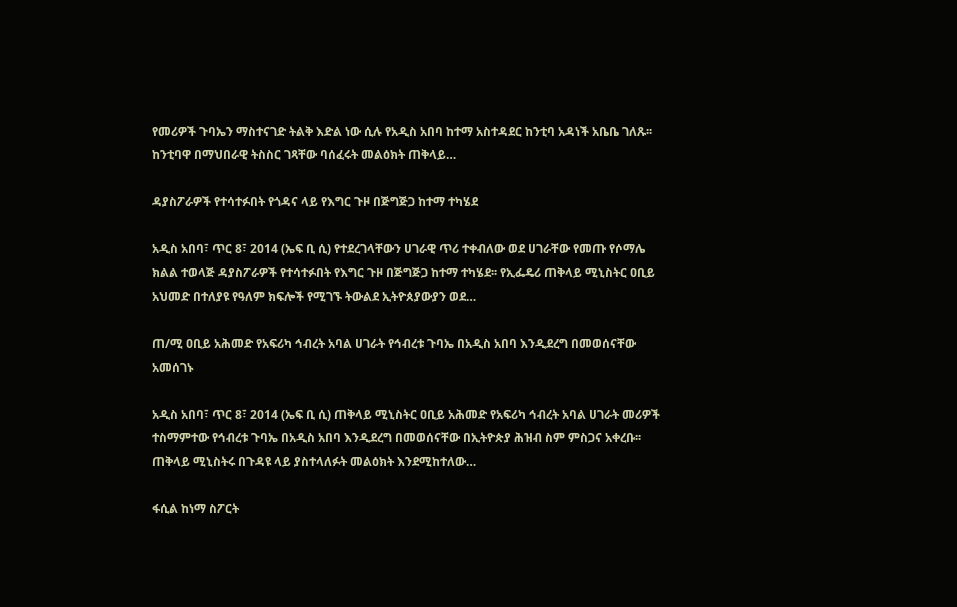የመሪዎች ጉባኤን ማስተናገድ ትልቅ እድል ነው ሲሉ የአዲስ አበባ ከተማ አስተዳደር ከንቲባ አዳነች አቤቤ ገለጹ፡፡ ከንቲባዋ በማህበራዊ ትስስር ገጻቸው ባሰፈሩት መልዕክት ጠቅላይ…

ዳያስፖራዎች የተሳተፉበት የጎዳና ላይ የእግር ጉዞ በጅግጅጋ ከተማ ተካሄደ

አዲስ አበባ፣ ጥር 8፣ 2014 (ኤፍ ቢ ሲ) የተደረገላቸውን ሀገራዊ ጥሪ ተቀብለው ወደ ሀገራቸው የመጡ የሶማሌ ክልል ተወላጅ ዳያስፖራዎች የተሳተፉበት የእግር ጉዞ በጅግጅጋ ከተማ ተካሄደ፡፡ የኢፌዴሪ ጠቅላይ ሚኒስትር ዐቢይ አህመድ በተለያዩ የዓለም ክፍሎች የሚገኙ ትውልደ ኢትዮጰያውያን ወደ…

ጠ/ሚ ዐቢይ አሕመድ የአፍሪካ ኅብረት አባል ሀገራት የኅብረቱ ጉባኤ በአዲስ አበባ እንዲደረግ በመወሰናቸው አመሰገኑ

አዲስ አበባ፣ ጥር 8፣ 2014 (ኤፍ ቢ ሲ) ጠቅላይ ሚኒስትር ዐቢይ አሕመድ የአፍሪካ ኅብረት አባል ሀገራት መሪዎች ተስማምተው የኅብረቱ ጉባኤ በአዲስ አበባ እንዲደረግ በመወሰናቸው በኢትዮጵያ ሕዝብ ስም ምስጋና አቀረቡ፡፡ ጠቅላይ ሚኒስትሩ በጉዳዩ ላይ ያስተላለፉት መልዕክት እንደሚከተለው…

ፋሲል ከነማ ስፖርት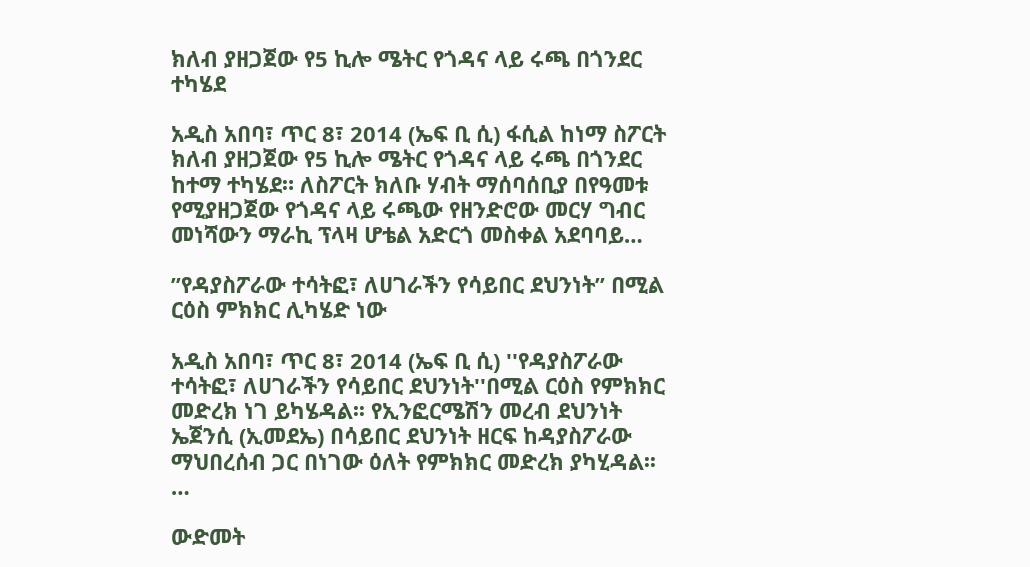ክለብ ያዘጋጀው የ5 ኪሎ ሜትር የጎዳና ላይ ሩጫ በጎንደር ተካሄደ

አዲስ አበባ፣ ጥር 8፣ 2014 (ኤፍ ቢ ሲ) ፋሲል ከነማ ስፖርት ክለብ ያዘጋጀው የ5 ኪሎ ሜትር የጎዳና ላይ ሩጫ በጎንደር ከተማ ተካሄደ። ለስፖርት ክለቡ ሃብት ማሰባሰቢያ በየዓመቱ የሚያዘጋጀው የጎዳና ላይ ሩጫው የዘንድሮው መርሃ ግብር መነሻውን ማራኪ ፕላዛ ሆቴል አድርጎ መስቀል አደባባይ…

”የዳያስፖራው ተሳትፎ፣ ለሀገራችን የሳይበር ደህንነት” በሚል ርዕስ ምክክር ሊካሄድ ነው

አዲስ አበባ፣ ጥር 8፣ 2014 (ኤፍ ቢ ሲ) ''የዳያስፖራው ተሳትፎ፣ ለሀገራችን የሳይበር ደህንነት''በሚል ርዕስ የምክክር መድረክ ነገ ይካሄዳል፡፡ የኢንፎርሜሽን መረብ ደህንነት ኤጀንሲ (ኢመደኤ) በሳይበር ደህንነት ዘርፍ ከዳያስፖራው ማህበረሰብ ጋር በነገው ዕለት የምክክር መድረክ ያካሂዳል፡፡…

ውድመት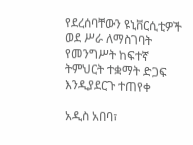የደረሰባቸውን ዩኒቨርሲቲዎች ወደ ሥራ ለማስገባት የመንግሥት ከፍተኛ ትምህርት ተቋማት ድጋፍ እንዲያደርጉ ተጠየቀ

አዲስ አበባ፣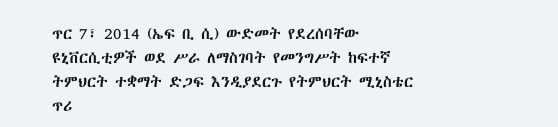ጥር 7፣ 2014 (ኤፍ ቢ ሲ) ውድመት የደረሰባቸው ዩኒቨርሲቲዎች ወደ ሥራ ለማስገባት የመንግሥት ከፍተኛ ትምህርት ተቋማት ድጋፍ እንዲያደርጉ የትምህርት ሚኒስቴር ጥሪ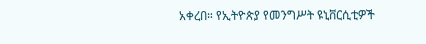አቀረበ። የኢትዮጵያ የመንግሥት ዩኒቨርሲቲዎች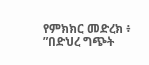የምክክር መድረክ ፥ ”በድህረ ግጭት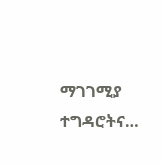ማገገሚያ ተግዳሮትና…